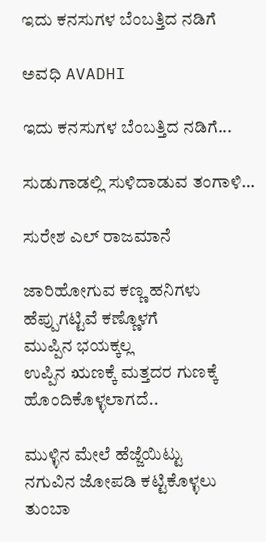ಇದು ಕನಸುಗಳ ಬೆಂಬತ್ತಿದ ನಡಿಗೆ‍

ಅವಧಿ AVADHI

ಇದು ಕನಸುಗಳ ಬೆಂಬತ್ತಿದ ನಡಿಗೆ...

ಸುಡುಗಾಡಲ್ಲಿ ಸುಳಿದಾಡುವ ತಂಗಾಳಿ…

ಸುರೇಶ ಎಲ್ ರಾಜಮಾನೆ

ಜಾರಿಹೋಗುವ ಕಣ್ಣ ಹನಿಗಳು
ಹೆಪ್ಪುಗಟ್ಟಿವೆ ಕಣ್ಣೊಳಗೆ
ಮುಪ್ಪಿನ ಭಯಕ್ಕಲ್ಲ
ಉಪ್ಪಿನ ಋಣಕ್ಕೆ ಮತ್ತದರ ಗುಣಕ್ಕೆ
ಹೊಂದಿಕೊಳ್ಳಲಾಗದೆ..

ಮುಳ್ಳಿನ ಮೇಲೆ ಹೆಜ್ಜೆಯಿಟ್ಟು
ನಗುವಿನ ಜೋಪಡಿ ಕಟ್ಟಿಕೊಳ್ಳಲು
ತುಂಬಾ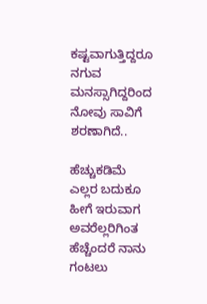ಕಷ್ಟವಾಗುತ್ತಿದ್ದರೂ
ನಗುವ ಮನಸ್ಸಾಗಿದ್ದರಿಂದ
ನೋವು ಸಾವಿಗೆ ಶರಣಾಗಿದೆ..

ಹೆಚ್ಚುಕಡಿಮೆ ಎಲ್ಲರ ಬದುಕೂ
ಹೀಗೆ ಇರುವಾಗ ಅವರೆಲ್ಲರಿಗಿಂತ
ಹೆಚ್ಚೆಂದರೆ ನಾನು ಗಂಟಲು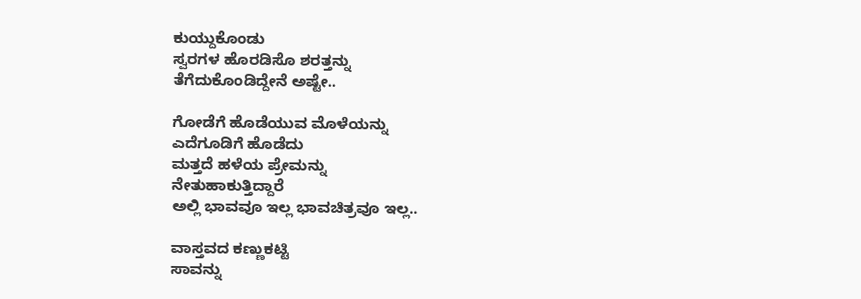ಕುಯ್ದುಕೊಂಡು
ಸ್ವರಗಳ ಹೊರಡಿಸೊ ಶರತ್ತನ್ನು
ತೆಗೆದುಕೊಂಡಿದ್ದೇನೆ ಅಷ್ಟೇ..

ಗೋಡೆಗೆ ಹೊಡೆಯುವ ಮೊಳೆಯನ್ನು
ಎದೆಗೂಡಿಗೆ ಹೊಡೆದು
ಮತ್ತದೆ ಹಳೆಯ ಪ್ರೇಮನ್ನು
ನೇತುಹಾಕುತ್ತಿದ್ದಾರೆ
ಅಲ್ಲಿ ಭಾವವೂ ಇಲ್ಲ ಭಾವಚಿತ್ರವೂ ಇಲ್ಲ..

ವಾಸ್ತವದ ಕಣ್ಣುಕಟ್ಟಿ
ಸಾವನ್ನು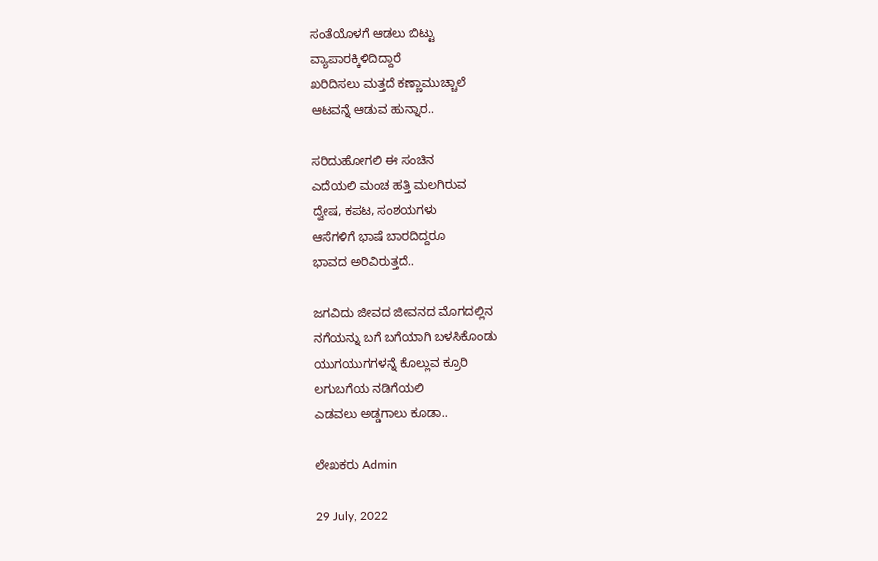ಸಂತೆಯೊಳಗೆ ಆಡಲು ಬಿಟ್ಟು
ವ್ಯಾಪಾರಕ್ಕಿಳಿದಿದ್ದಾರೆ
ಖರಿದಿಸಲು ಮತ್ತದೆ ಕಣ್ಣಾಮುಚ್ಚಾಲೆ
ಆಟವನ್ನೆ ಆಡುವ ಹುನ್ನಾರ..

ಸರಿದುಹೋಗಲಿ ಈ ಸಂಚಿನ
ಎದೆಯಲಿ ಮಂಚ ಹತ್ತಿ ಮಲಗಿರುವ
ದ್ವೇಷ, ಕಪಟ, ಸಂಶಯಗಳು
ಆಸೆಗಳಿಗೆ ಭಾಷೆ ಬಾರದಿದ್ದರೂ
ಭಾವದ ಅರಿವಿರುತ್ತದೆ..

ಜಗವಿದು ಜೀವದ ಜೀವನದ ಮೊಗದಲ್ಲಿನ
ನಗೆಯನ್ನು ಬಗೆ ಬಗೆಯಾಗಿ ಬಳಸಿಕೊಂಡು
ಯುಗಯುಗಗಳನ್ನೆ ಕೊಲ್ಲುವ ಕ್ರೂರಿ
ಲಗುಬಗೆಯ ನಡಿಗೆಯಲಿ
ಎಡವಲು ಅಡ್ಡಗಾಲು ಕೂಡಾ..

ಲೇಖಕರು Admin

29 July, 2022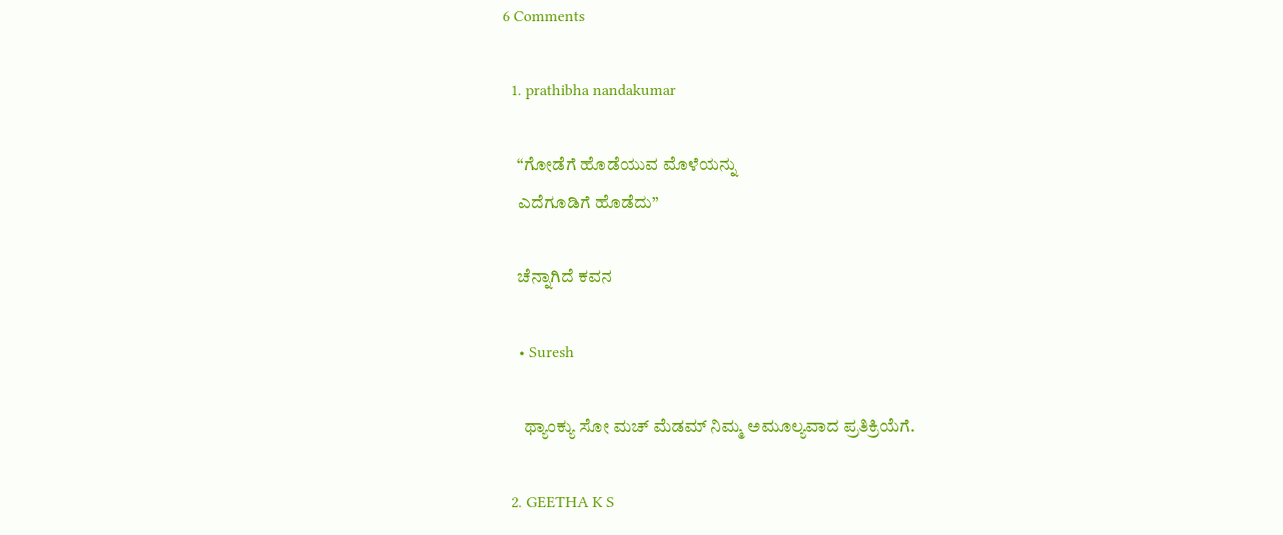6 Comments

  1. prathibha nandakumar

    “ಗೋಡೆಗೆ ಹೊಡೆಯುವ ಮೊಳೆಯನ್ನು
    ಎದೆಗೂಡಿಗೆ ಹೊಡೆದು”

    ಚೆನ್ನಾಗಿದೆ ಕವನ

    • Suresh

      ಥ್ಯಾಂಕ್ಯು ಸೋ ಮಚ್ ಮೆಡಮ್ ನಿಮ್ಮ ಅಮೂಲ್ಯವಾದ ಪ್ರತಿಕ್ರಿಯೆಗೆ.

  2. GEETHA K S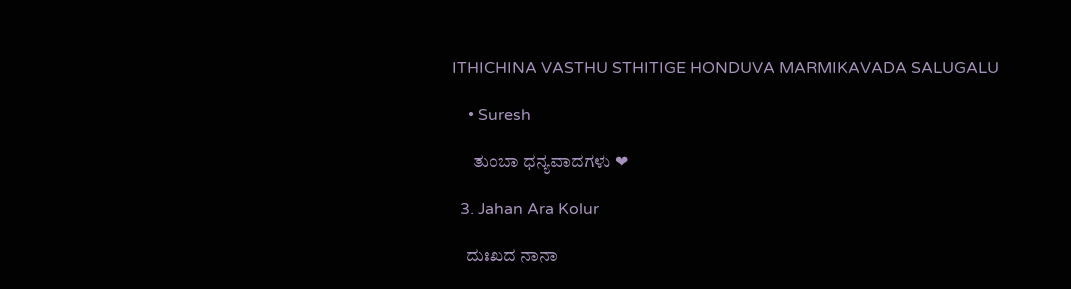ITHICHINA VASTHU STHITIGE HONDUVA MARMIKAVADA SALUGALU

    • Suresh

      ತುಂಬಾ ಧನ್ಯವಾದಗಳು ❤

  3. Jahan Ara Kolur

    ದುಃಖದ ನಾನಾ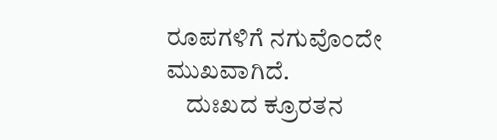ರೂಪಗಳಿಗೆ ನಗುವೊಂದೇ ಮುಖವಾಗಿದೆ.
    ದುಃಖದ ಕ್ರೂರತನ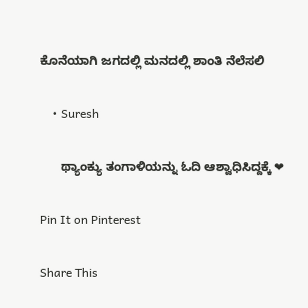ಕೊನೆಯಾಗಿ ಜಗದಲ್ಲಿ ಮನದಲ್ಲಿ ಶಾಂತಿ ನೆಲೆಸಲಿ

    • Suresh

      ಥ್ಯಾಂಕ್ಯು ತಂಗಾಳಿಯನ್ನು ಓದಿ ಆಶ್ವಾಧಿಸಿದ್ದಕ್ಕೆ ❤

Pin It on Pinterest

Share This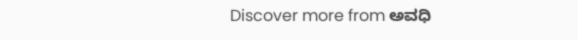Discover more from ಅವಧಿ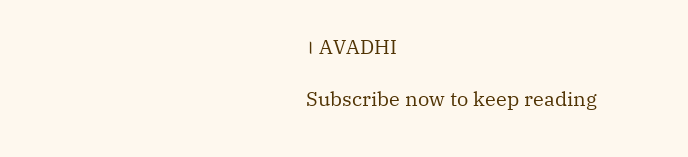। AVADHI

Subscribe now to keep reading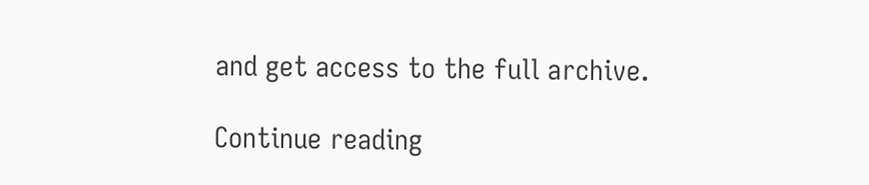and get access to the full archive.

Continue reading